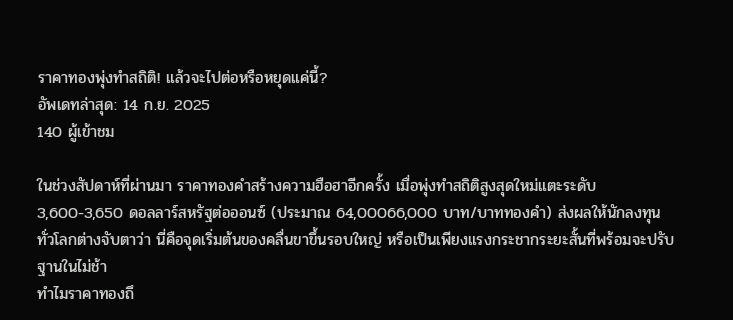ราคาทองพุ่งทำสถิติ! แล้วจะไปต่อหรือหยุดแค่นี้?
อัพเดทล่าสุด: 14 ก.ย. 2025
140 ผู้เข้าชม

ในช่วงสัปดาห์ที่ผ่านมา ราคาทองคำสร้างความฮือฮาอีกครั้ง เมื่อพุ่งทำสถิติสูงสุดใหม่แตะระดับ 3,600-3,650 ดอลลาร์สหรัฐต่อออนซ์ (ประมาณ 64,00066,000 บาท/บาททองคำ) ส่งผลให้นักลงทุนทั่วโลกต่างจับตาว่า นี่คือจุดเริ่มต้นของคลื่นขาขึ้นรอบใหญ่ หรือเป็นเพียงแรงกระชากระยะสั้นที่พร้อมจะปรับฐานในไม่ช้า
ทำไมราคาทองถึ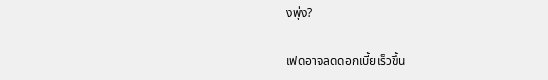งพุ่ง?

เฟดอาจลดดอกเบี้ยเร็วขึ้น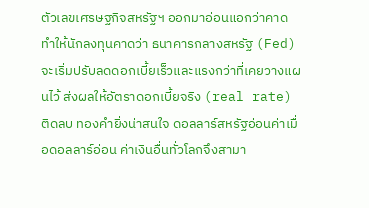ตัวเลขเศรษฐกิจสหรัฐฯ ออกมาอ่อนแอกว่าคาด ทำให้นักลงทุนคาดว่า ธนาคารกลางสหรัฐ (Fed) จะเริ่มปรับลดดอกเบี้ยเร็วและแรงกว่าที่เคยวางแผนไว้ ส่งผลให้อัตราดอกเบี้ยจริง (real rate) ติดลบ ทองคำยิ่งน่าสนใจ ดอลลาร์สหรัฐอ่อนค่าเมื่อดอลลาร์อ่อน ค่าเงินอื่นทั่วโลกจึงสามา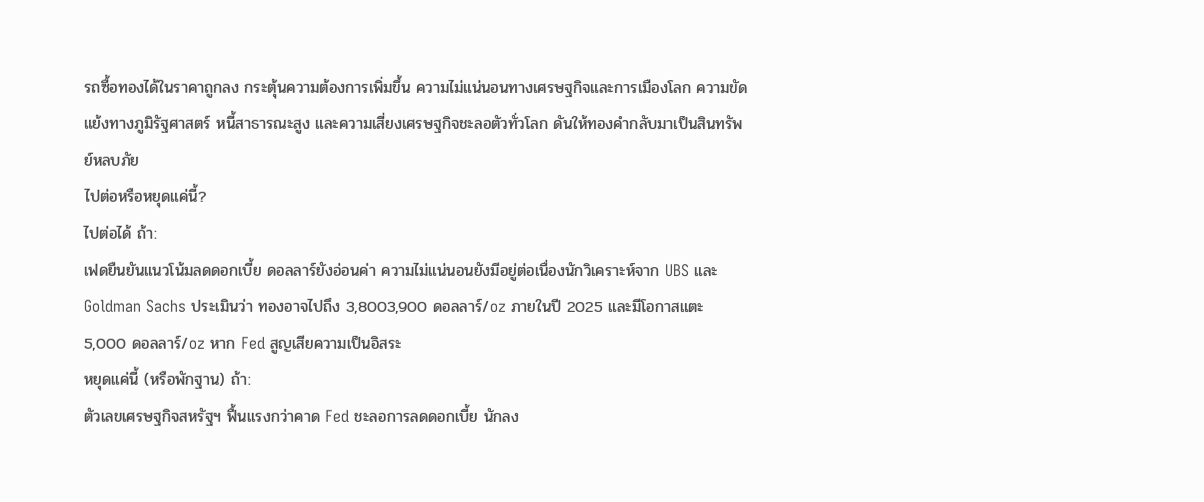รถซื้อทองได้ในราคาถูกลง กระตุ้นความต้องการเพิ่มขึ้น ความไม่แน่นอนทางเศรษฐกิจและการเมืองโลก ความขัดแย้งทางภูมิรัฐศาสตร์ หนี้สาธารณะสูง และความเสี่ยงเศรษฐกิจชะลอตัวทั่วโลก ดันให้ทองคำกลับมาเป็นสินทรัพย์หลบภัย
ไปต่อหรือหยุดแค่นี้?
ไปต่อได้ ถ้า:
เฟดยืนยันแนวโน้มลดดอกเบี้ย ดอลลาร์ยังอ่อนค่า ความไม่แน่นอนยังมีอยู่ต่อเนื่องนักวิเคราะห์จาก UBS และ Goldman Sachs ประเมินว่า ทองอาจไปถึง 3,8003,900 ดอลลาร์/oz ภายในปี 2025 และมีโอกาสแตะ 5,000 ดอลลาร์/oz หาก Fed สูญเสียความเป็นอิสระ
หยุดแค่นี้ (หรือพักฐาน) ถ้า:
ตัวเลขเศรษฐกิจสหรัฐฯ ฟื้นแรงกว่าคาด Fed ชะลอการลดดอกเบี้ย นักลง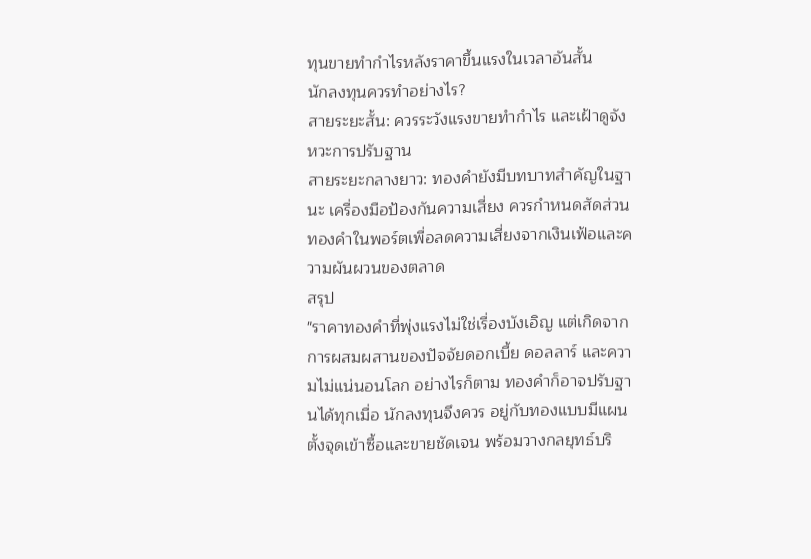ทุนขายทำกำไรหลังราคาขึ้นแรงในเวลาอันสั้น
นักลงทุนควรทำอย่างไร?
สายระยะสั้น: ควรระวังแรงขายทำกำไร และเฝ้าดูจังหวะการปรับฐาน
สายระยะกลางยาว: ทองคำยังมีบทบาทสำคัญในฐานะ เครื่องมือป้องกันความเสี่ยง ควรกำหนดสัดส่วนทองคำในพอร์ตเพื่อลดความเสี่ยงจากเงินเฟ้อและความผันผวนของตลาด
สรุป
"ราคาทองคำที่พุ่งแรงไม่ใช่เรื่องบังเอิญ แต่เกิดจากการผสมผสานของปัจจัยดอกเบี้ย ดอลลาร์ และความไม่แน่นอนโลก อย่างไรก็ตาม ทองคำก็อาจปรับฐานได้ทุกเมื่อ นักลงทุนจึงควร อยู่กับทองแบบมีแผน ตั้งจุดเข้าซื้อและขายชัดเจน พร้อมวางกลยุทธ์บริ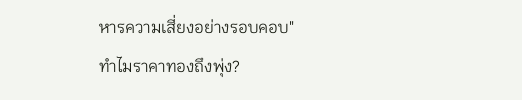หารความเสี่ยงอย่างรอบคอบ"
ทำไมราคาทองถึงพุ่ง?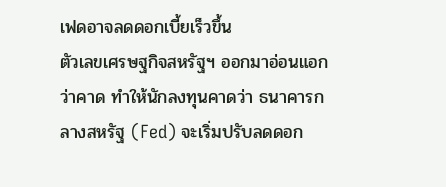เฟดอาจลดดอกเบี้ยเร็วขึ้น
ตัวเลขเศรษฐกิจสหรัฐฯ ออกมาอ่อนแอกว่าคาด ทำให้นักลงทุนคาดว่า ธนาคารกลางสหรัฐ (Fed) จะเริ่มปรับลดดอก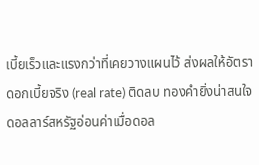เบี้ยเร็วและแรงกว่าที่เคยวางแผนไว้ ส่งผลให้อัตราดอกเบี้ยจริง (real rate) ติดลบ ทองคำยิ่งน่าสนใจ ดอลลาร์สหรัฐอ่อนค่าเมื่อดอล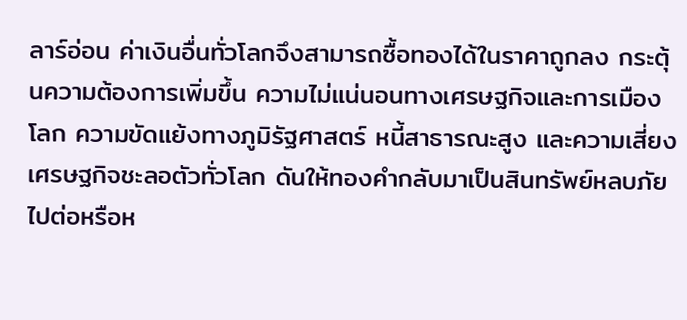ลาร์อ่อน ค่าเงินอื่นทั่วโลกจึงสามารถซื้อทองได้ในราคาถูกลง กระตุ้นความต้องการเพิ่มขึ้น ความไม่แน่นอนทางเศรษฐกิจและการเมืองโลก ความขัดแย้งทางภูมิรัฐศาสตร์ หนี้สาธารณะสูง และความเสี่ยงเศรษฐกิจชะลอตัวทั่วโลก ดันให้ทองคำกลับมาเป็นสินทรัพย์หลบภัย
ไปต่อหรือห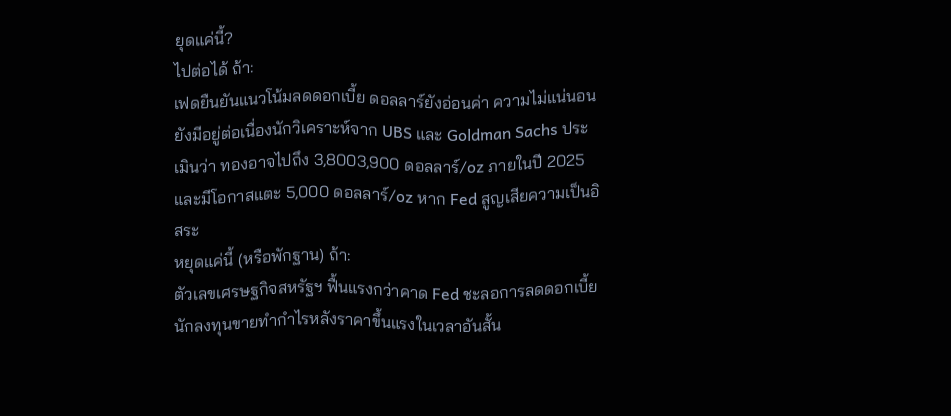ยุดแค่นี้?
ไปต่อได้ ถ้า:
เฟดยืนยันแนวโน้มลดดอกเบี้ย ดอลลาร์ยังอ่อนค่า ความไม่แน่นอนยังมีอยู่ต่อเนื่องนักวิเคราะห์จาก UBS และ Goldman Sachs ประเมินว่า ทองอาจไปถึง 3,8003,900 ดอลลาร์/oz ภายในปี 2025 และมีโอกาสแตะ 5,000 ดอลลาร์/oz หาก Fed สูญเสียความเป็นอิสระ
หยุดแค่นี้ (หรือพักฐาน) ถ้า:
ตัวเลขเศรษฐกิจสหรัฐฯ ฟื้นแรงกว่าคาด Fed ชะลอการลดดอกเบี้ย นักลงทุนขายทำกำไรหลังราคาขึ้นแรงในเวลาอันสั้น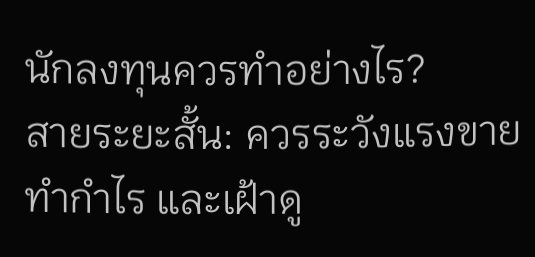นักลงทุนควรทำอย่างไร?
สายระยะสั้น: ควรระวังแรงขายทำกำไร และเฝ้าดู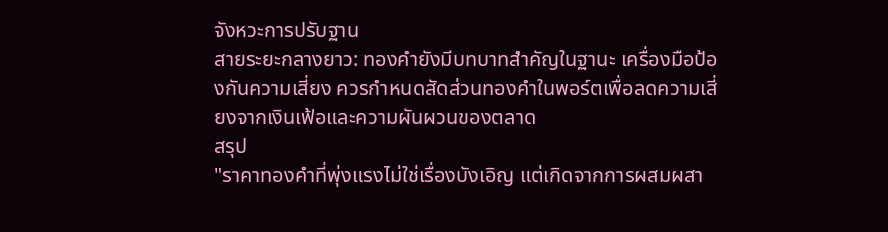จังหวะการปรับฐาน
สายระยะกลางยาว: ทองคำยังมีบทบาทสำคัญในฐานะ เครื่องมือป้องกันความเสี่ยง ควรกำหนดสัดส่วนทองคำในพอร์ตเพื่อลดความเสี่ยงจากเงินเฟ้อและความผันผวนของตลาด
สรุป
"ราคาทองคำที่พุ่งแรงไม่ใช่เรื่องบังเอิญ แต่เกิดจากการผสมผสา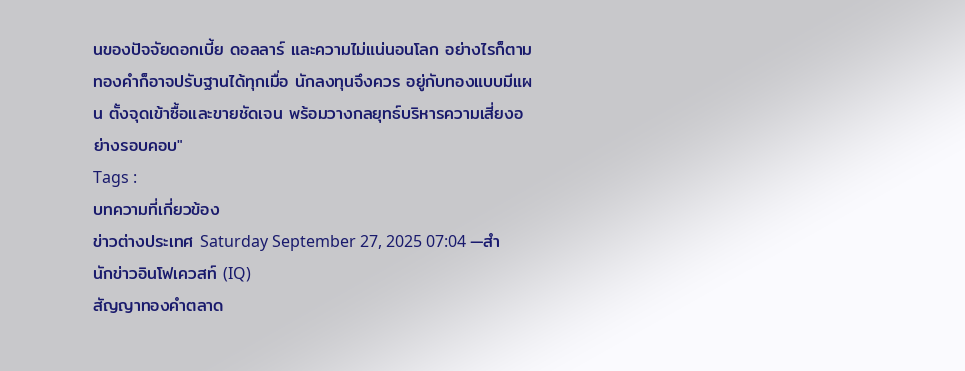นของปัจจัยดอกเบี้ย ดอลลาร์ และความไม่แน่นอนโลก อย่างไรก็ตาม ทองคำก็อาจปรับฐานได้ทุกเมื่อ นักลงทุนจึงควร อยู่กับทองแบบมีแผน ตั้งจุดเข้าซื้อและขายชัดเจน พร้อมวางกลยุทธ์บริหารความเสี่ยงอย่างรอบคอบ"
Tags :
บทความที่เกี่ยวข้อง
ข่าวต่างประเทศ Saturday September 27, 2025 07:04 —สำนักข่าวอินโฟเควสท์ (IQ)
สัญญาทองคำตลาด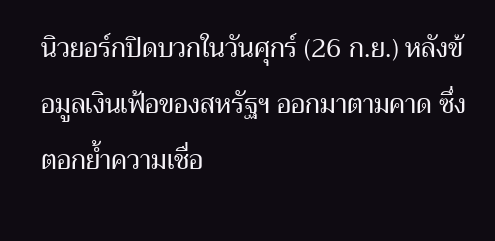นิวยอร์กปิดบวกในวันศุกร์ (26 ก.ย.) หลังข้อมูลเงินเฟ้อของสหรัฐฯ ออกมาตามคาด ซึ่งตอกย้ำความเชื่อ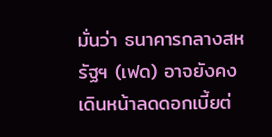มั่นว่า ธนาคารกลางสหรัฐฯ (เฟด) อาจยังคงเดินหน้าลดดอกเบี้ยต่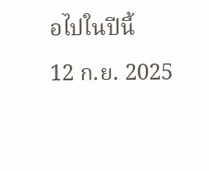อไปในปีนี้
12 ก.ย. 2025